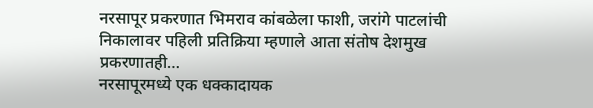नरसापूर प्रकरणात भिमराव कांबळेला फाशी, जरांगे पाटलांची निकालावर पहिली प्रतिक्रिया म्हणाले आता संतोष देशमुख प्रकरणातही…
नरसापूरमध्ये एक धक्कादायक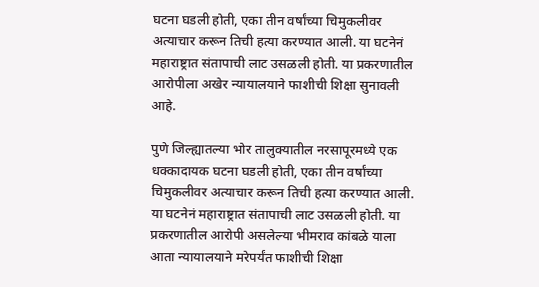घटना घडली होती, एका तीन वर्षांच्या चिमुकलीवर अत्याचार करून तिची हत्या करण्यात आली. या घटनेनं महाराष्ट्रात संतापाची लाट उसळली होती. या प्रकरणातील आरोपीला अखेर न्यायालयाने फाशीची शिक्षा सुनावली आहे.

पुणे जिल्ह्यातल्या भोर तालुक्यातील नरसापूरमध्ये एक धक्कादायक घटना घडली होती, एका तीन वर्षांच्या चिमुकलीवर अत्याचार करून तिची हत्या करण्यात आली. या घटनेनं महाराष्ट्रात संतापाची लाट उसळली होती. या प्रकरणातील आरोपी असलेल्या भीमराव कांबळे याला आता न्यायालयाने मरेपर्यंत फाशीची शिक्षा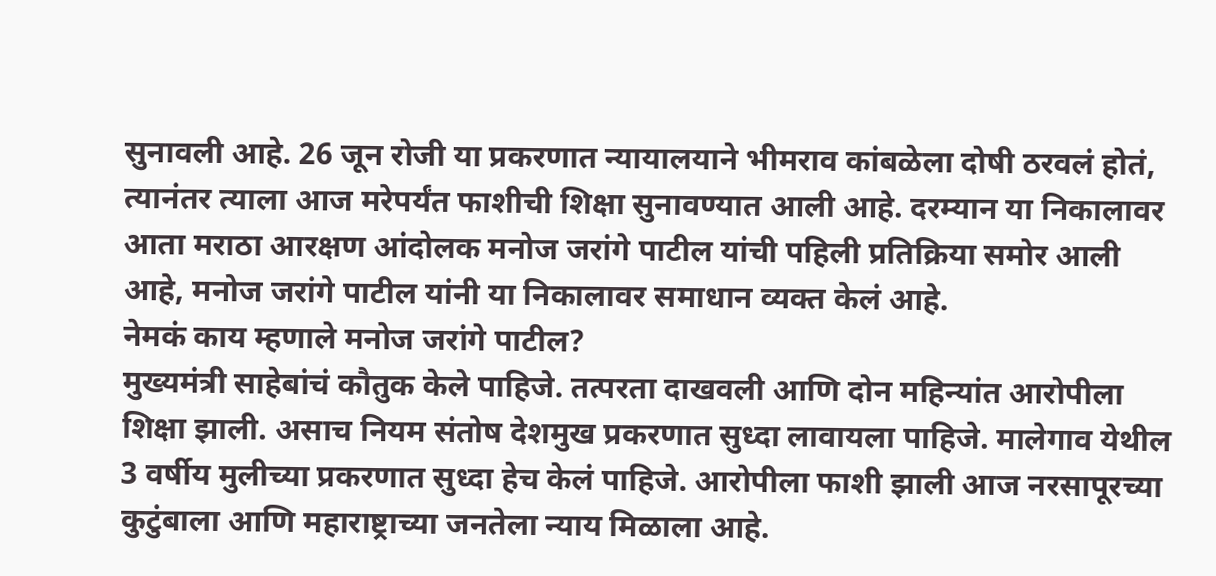सुनावली आहे. 26 जून रोजी या प्रकरणात न्यायालयाने भीमराव कांबळेला दोषी ठरवलं होतं, त्यानंतर त्याला आज मरेपर्यंत फाशीची शिक्षा सुनावण्यात आली आहे. दरम्यान या निकालावर आता मराठा आरक्षण आंदोलक मनोज जरांगे पाटील यांची पहिली प्रतिक्रिया समोर आली आहे, मनोज जरांगे पाटील यांनी या निकालावर समाधान व्यक्त केलं आहे.
नेमकं काय म्हणाले मनोज जरांगे पाटील?
मुख्यमंत्री साहेबांचं कौतुक केले पाहिजे. तत्परता दाखवली आणि दोन महिन्यांत आरोपीला शिक्षा झाली. असाच नियम संतोष देशमुख प्रकरणात सुध्दा लावायला पाहिजे. मालेगाव येथील 3 वर्षीय मुलीच्या प्रकरणात सुध्दा हेच केलं पाहिजे. आरोपीला फाशी झाली आज नरसापूरच्या कुटुंबाला आणि महाराष्ट्राच्या जनतेला न्याय मिळाला आहे.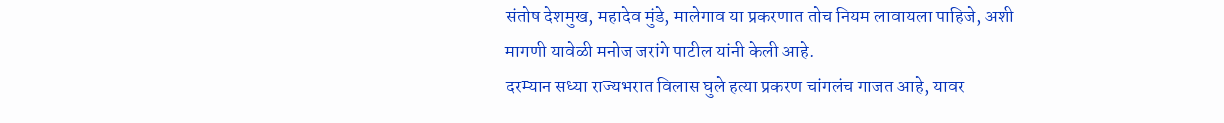संतोष देशमुख, महादेव मुंडे, मालेगाव या प्रकरणात तोच नियम लावायला पाहिजे, अशी मागणी यावेळी मनोज जरांगे पाटील यांनी केली आहे.
दरम्यान सध्या राज्यभरात विलास घुले हत्या प्रकरण चांगलंच गाजत आहे, यावर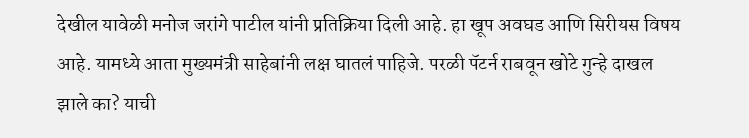देखील यावेळी मनोज जरांगे पाटील यांनी प्रतिक्रिया दिली आहे. हा खूप अवघड आणि सिरीयस विषय आहे. यामध्ये आता मुख्यमंत्री साहेबांनी लक्ष घातलं पाहिजे. परळी पॅटर्न राबवून खोटे गुन्हे दाखल झाले का? याची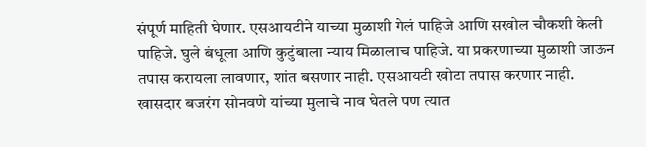संपूर्ण माहिती घेणार. एसआयटीने याच्या मुळाशी गेलं पाहिजे आणि सखोल चौकशी केली पाहिजे. घुले बंधूला आणि कुटुंबाला न्याय मिळालाच पाहिजे. या प्रकरणाच्या मुळाशी जाऊन तपास करायला लावणार, शांत बसणार नाही. एसआयटी खोटा तपास करणार नाही. खासदार बजरंग सोनवणे यांच्या मुलाचे नाव घेतले पण त्यात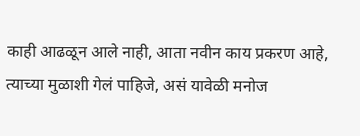काही आढळून आले नाही, आता नवीन काय प्रकरण आहे, त्याच्या मुळाशी गेलं पाहिजे, असं यावेळी मनोज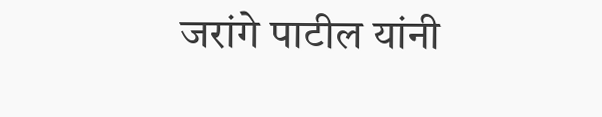जरांगे पाटील यांनी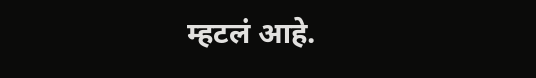म्हटलं आहे.